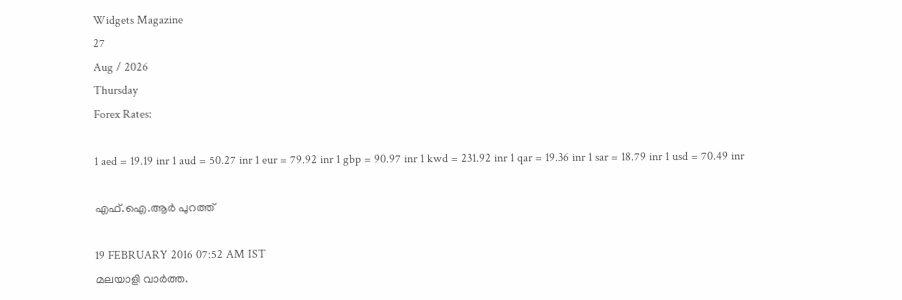Widgets Magazine
27
Aug / 2026
Thursday
Forex Rates:

1 aed = 19.19 inr 1 aud = 50.27 inr 1 eur = 79.92 inr 1 gbp = 90.97 inr 1 kwd = 231.92 inr 1 qar = 19.36 inr 1 sar = 18.79 inr 1 usd = 70.49 inr

എഫ്.ഐ.ആര്‍ പുറത്ത്

19 FEBRUARY 2016 07:52 AM IST
മലയാളി വാര്‍ത്ത.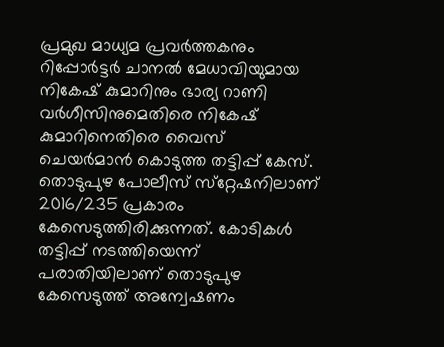പ്രമുഖ മാധ്യമ പ്രവര്‍ത്തകനും റിപ്പോര്‍ട്ടര്‍ ചാനല്‍ മേധാവിയുമായ നികേഷ് കുമാറിനും ഭാര്യ റാണി വര്‍ഗീസിനുമെതിരെ നികേഷ് കുമാറിനെതിരെ വൈസ് ചെയര്‍മാന്‍ കൊടുത്ത തട്ടിപ്പ് കേസ്. തൊടുപുഴ പോലീസ് സ്‌റ്റേഷനിലാണ് 2016/235 പ്രകാരം കേസെടുത്തിരിക്കുന്നത്. കോടികള്‍ തട്ടിപ്പ് നടത്തിയെന്ന് പരാതിയിലാണ് തൊടുപുഴ കേസെടുത്ത് അന്വേഷണം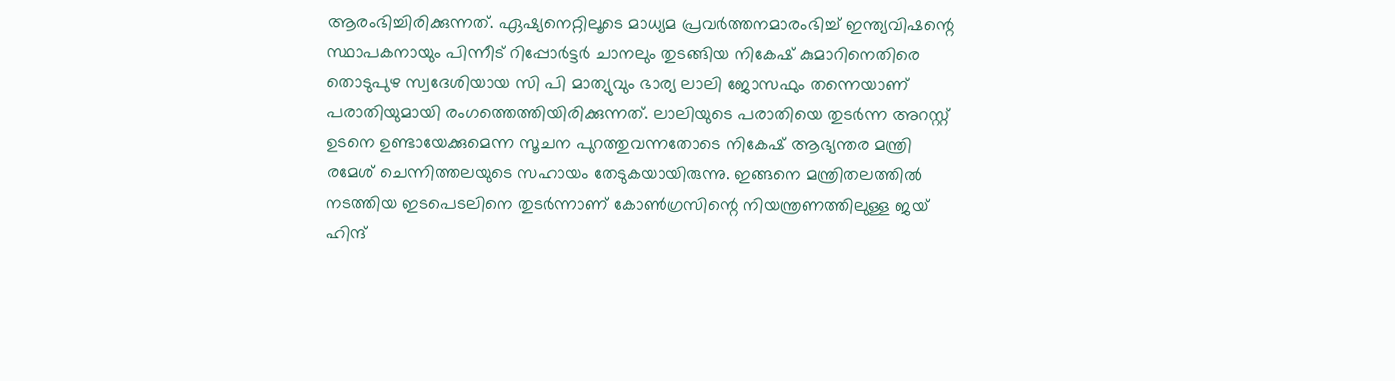ആരംഭിച്ചിരിക്കുന്നത്. ഏഷ്യനെറ്റിലൂടെ മാധ്യമ പ്രവര്‍ത്തനമാരംഭിച്ച് ഇന്ത്യവിഷന്റെ സ്ഥാപകനായും പിന്നീട് റിപ്പോര്‍ട്ടര്‍ ചാനലും തുടങ്ങിയ നികേഷ് കുമാറിനെതിരെ തൊടുപുഴ സ്വദേശിയായ സി പി മാത്യുവും ഭാര്യ ലാലി ജോസഫും തന്നെയാണ് പരാതിയുമായി രംഗത്തെത്തിയിരിക്കുന്നത്. ലാലിയുടെ പരാതിയെ തുടര്‍ന്ന അറസ്റ്റ് ഉടനെ ഉണ്ടായേക്കുമെന്ന സൂചന പുറത്തുവന്നതോടെ നികേഷ് ആഭ്യന്തര മന്ത്രി രമേശ് ചെന്നിത്തലയുടെ സഹായം തേടുകയായിരുന്നു. ഇങ്ങനെ മന്ത്രിതലത്തില്‍ നടത്തിയ ഇടപെടലിനെ തുടര്‍ന്നാണ് കോണ്‍ഗ്രസിന്റെ നിയന്ത്രണത്തിലുള്ള ജയ് ഹിന്ദ്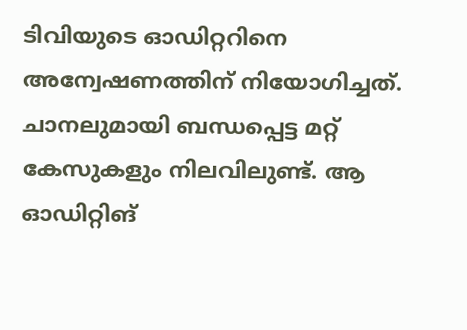ടിവിയുടെ ഓഡിറ്ററിനെ അന്വേഷണത്തിന് നിയോഗിച്ചത്. ചാനലുമായി ബന്ധപ്പെട്ട മറ്റ് കേസുകളും നിലവിലുണ്ട്. ആ ഓഡിറ്റിങ്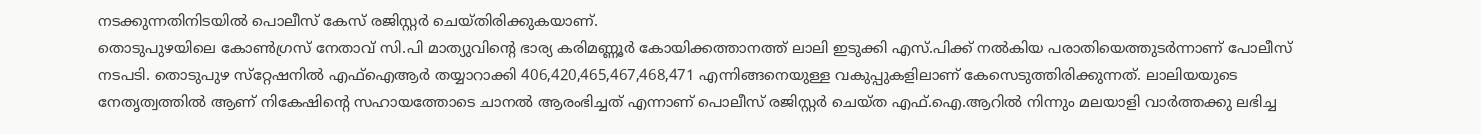നടക്കുന്നതിനിടയില്‍ പൊലീസ് കേസ് രജിസ്റ്റര്‍ ചെയ്തിരിക്കുകയാണ്.
തൊടുപുഴയിലെ കോണ്‍ഗ്രസ് നേതാവ് സി.പി മാത്യുവിന്റെ ഭാര്യ കരിമണ്ണൂര്‍ കോയിക്കത്താനത്ത് ലാലി ഇടുക്കി എസ്.പിക്ക് നല്‍കിയ പരാതിയെത്തുടര്‍ന്നാണ് പോലീസ് നടപടി. തൊടുപുഴ സ്‌റ്റേഷനില്‍ എഫ്‌ഐആര്‍ തയ്യാറാക്കി 406,420,465,467,468,471 എന്നിങ്ങനെയുള്ള വകുപ്പുകളിലാണ് കേസെടുത്തിരിക്കുന്നത്. ലാലിയയുടെ നേതൃത്വത്തില്‍ ആണ് നികേഷിന്റെ സഹായത്തോടെ ചാനല്‍ ആരംഭിച്ചത് എന്നാണ് പൊലീസ് രജിസ്റ്റര്‍ ചെയ്ത എഫ്.ഐ.ആറില്‍ നിന്നും മലയാളി വാര്‍ത്തക്കു ലഭിച്ച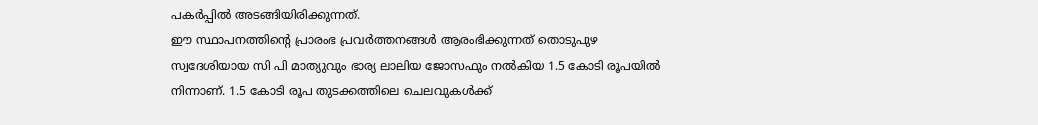പകര്‍പ്പില്‍ അടങ്ങിയിരിക്കുന്നത്.
ഈ സ്ഥാപനത്തിന്റെ പ്രാരംഭ പ്രവര്‍ത്തനങ്ങള്‍ ആരംഭിക്കുന്നത് തൊടുപുഴ സ്വദേശിയായ സി പി മാത്യുവും ഭാര്യ ലാലിയ ജോസഫും നല്‍കിയ 1.5 കോടി രൂപയില്‍ നിന്നാണ്. 1.5 കോടി രൂപ തുടക്കത്തിലെ ചെലവുകള്‍ക്ക്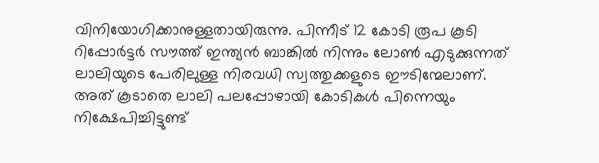വിനിയോഗിക്കാനുള്ളതായിരുന്നു. പിന്നീട് 12 കോടി രൂപ കൂടി റിപ്പോര്‍ട്ടര്‍ സൗത്ത് ഇന്ത്യന്‍ ബാങ്കില്‍ നിന്നും ലോണ്‍ എടുക്കുന്നത് ലാലിയുടെ പേരിലുള്ള നിരവധി സ്വത്തുക്കളുടെ ഈടിന്മേലാണ്. അത് കൂടാതെ ലാലി പലപ്പോഴായി കോടികള്‍ പിന്നെയും നിക്ഷേപിച്ചിട്ടുണ്ട്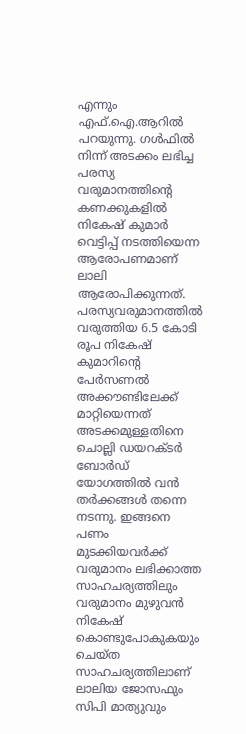എന്നും എഫ്.ഐ.ആറില്‍ പറയുന്നു. ഗള്‍ഫില്‍ നിന്ന് അടക്കം ലഭിച്ച പരസ്യ വരുമാനത്തിന്റെ കണക്കുകളില്‍ നികേഷ് കുമാര്‍ വെട്ടിപ്പ് നടത്തിയെന്ന ആരോപണമാണ് ലാലി ആരോപിക്കുന്നത്. പരസ്യവരുമാനത്തില്‍ വരുത്തിയ 6.5 കോടി രൂപ നികേഷ് കുമാറിന്റെ പേര്‍സണല്‍ അക്കൗണ്ടിലേക്ക് മാറ്റിയെന്നത് അടക്കമുള്ളതിനെ ചൊല്ലി ഡയറക്ടര്‍ ബോര്‍ഡ് യോഗത്തില്‍ വന്‍ തര്‍ക്കങ്ങള്‍ തന്നെ നടന്നു. ഇങ്ങനെ പണം മുടക്കിയവര്‍ക്ക് വരുമാനം ലഭിക്കാത്ത സാഹചര്യത്തിലും വരുമാനം മുഴുവന്‍ നികേഷ് കൊണ്ടുപോകുകയും ചെയ്ത സാഹചര്യത്തിലാണ് ലാലിയ ജോസഫും സിപി മാത്യുവും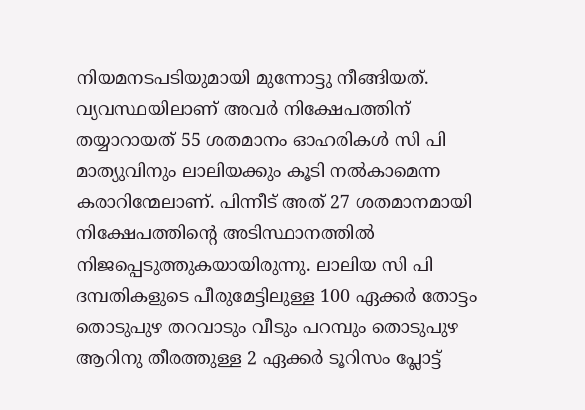നിയമനടപടിയുമായി മുന്നോട്ടു നീങ്ങിയത്. വ്യവസ്ഥയിലാണ് അവര്‍ നിക്ഷേപത്തിന് തയ്യാറായത് 55 ശതമാനം ഓഹരികള്‍ സി പി മാത്യുവിനും ലാലിയക്കും കൂടി നല്‍കാമെന്ന കരാറിന്മേലാണ്. പിന്നീട് അത് 27 ശതമാനമായി നിക്ഷേപത്തിന്റെ അടിസ്ഥാനത്തില്‍ നിജപ്പെടുത്തുകയായിരുന്നു. ലാലിയ സി പി ദമ്പതികളുടെ പീരുമേട്ടിലുള്ള 100 ഏക്കര്‍ തോട്ടം തൊടുപുഴ തറവാടും വീടും പറമ്പും തൊടുപുഴ ആറിനു തീരത്തുള്ള 2 ഏക്കര്‍ ടൂറിസം പ്ലോട്ട്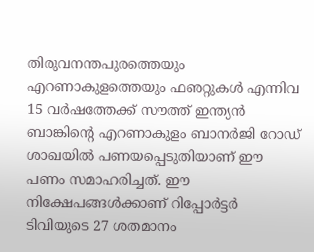തിരുവനന്തപുരത്തെയും എറണാകുളത്തെയും ഫഌറ്റുകള്‍ എന്നിവ 15 വര്‍ഷത്തേക്ക് സൗത്ത് ഇന്ത്യന്‍ ബാങ്കിന്റെ എറണാകുളം ബാനര്‍ജി റോഡ് ശാഖയില്‍ പണയപ്പെടുതിയാണ് ഈ പണം സമാഹരിച്ചത്. ഈ നിക്ഷേപങ്ങള്‍ക്കാണ് റിപ്പോര്‍ട്ടര്‍ ടിവിയുടെ 27 ശതമാനം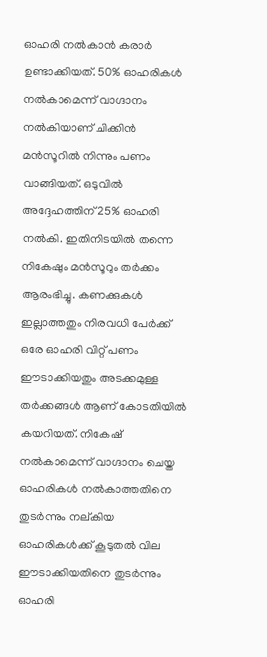ഓഹരി നല്‍കാന്‍ കരാര്‍ ഉണ്ടാക്കിയത്. 50% ഓഹരികള്‍ നല്‍കാമെന്ന് വാഗ്ദാനം നല്‍കിയാണ് ചിക്കിന്‍ മന്‍സൂറില്‍ നിന്നും പണം വാങ്ങിയത്. ഒടുവില്‍ അദ്ദേഹത്തിന് 25% ഓഹരി നല്‍കി. ഇതിനിടയില്‍ തന്നെ നികേഷും മന്‍സൂറും തര്‍ക്കം ആരംഭിച്ചു. കണക്കുകള്‍ ഇല്ലാത്തതും നിരവധി പേര്‍ക്ക് ഒരേ ഓഹരി വിറ്റ് പണം ഈടാക്കിയതും അടക്കമുള്ള തര്‍ക്കങ്ങള്‍ ആണ് കോടതിയില്‍ കയറിയത്. നികേഷ് നല്‍കാമെന്ന് വാഗ്ദാനം ചെയ്ത ഓഹരികള്‍ നല്‍കാത്തതിനെ തുടര്‍ന്നും നല്കിയ ഓഹരികള്‍ക്ക് കൂടുതല്‍ വില ഈടാക്കിയതിനെ തുടര്‍ന്നും ഓഹരി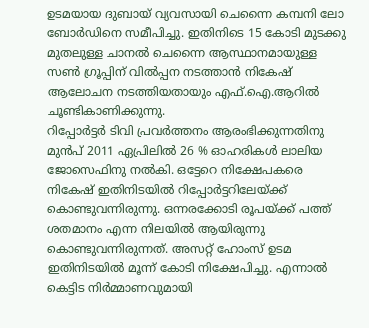ഉടമയായ ദുബായ് വ്യവസായി ചെന്നൈ കമ്പനി ലോ ബോര്‍ഡിനെ സമീപിച്ചു. ഇതിനിടെ 15 കോടി മുടക്കു മുതലുള്ള ചാനല്‍ ചെന്നൈ ആസ്ഥാനമായുള്ള സണ്‍ ഗ്രൂപ്പിന് വില്‍പ്പന നടത്താന്‍ നികേഷ് ആലോചന നടത്തിയതായും എഫ്.ഐ.ആറില്‍ ചൂണ്ടികാണിക്കുന്നു.
റിപ്പോര്‍ട്ടര്‍ ടിവി പ്രവര്‍ത്തനം ആരംഭിക്കുന്നതിനു മുന്‍പ് 2011 ഏപ്രിലില്‍ 26 % ഓഹരികള്‍ ലാലിയ ജോസെഫിനു നല്‍കി. ഒട്ടേറെ നിക്ഷേപകരെ നികേഷ് ഇതിനിടയില്‍ റിപ്പോര്‍ട്ടറിലേയ്ക്ക് കൊണ്ടുവന്നിരുന്നു. ഒന്നരക്കോടി രൂപയ്ക്ക് പത്ത് ശതമാനം എന്ന നിലയില്‍ ആയിരുന്നു കൊണ്ടുവന്നിരുന്നത്. അസറ്റ് ഹോംസ് ഉടമ ഇതിനിടയില്‍ മൂന്ന് കോടി നിക്ഷേപിച്ചു. എന്നാല്‍ കെട്ടിട നിര്‍മ്മാണവുമായി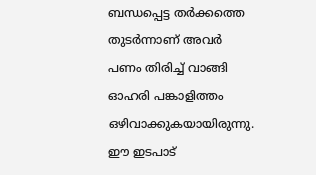ബന്ധപ്പെട്ട തര്‍ക്കത്തെ തുടര്‍ന്നാണ് അവര്‍ പണം തിരിച്ച് വാങ്ങി ഓഹരി പങ്കാളിത്തം ഒഴിവാക്കുകയായിരുന്നു. ഈ ഇടപാട്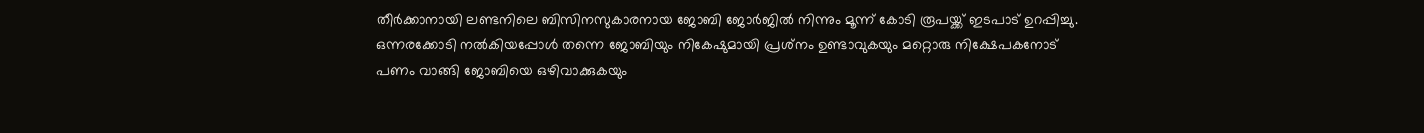തീര്‍ക്കാനായി ലണ്ടനിലെ ബിസിനസുകാരനായ ജോബി ജോര്‍ജില്‍ നിന്നും മൂന്ന് കോടി രൂപയ്ക്ക് ഇടപാട് ഉറപ്പിച്ചു. ഒന്നരക്കോടി നല്‍കിയപ്പോള്‍ തന്നെ ജോബിയും നികേഷുമായി പ്രശ്‌നം ഉണ്ടാവുകയും മറ്റൊരു നിക്ഷേപകനോട് പണം വാങ്ങി ജോബിയെ ഒഴിവാക്കുകയും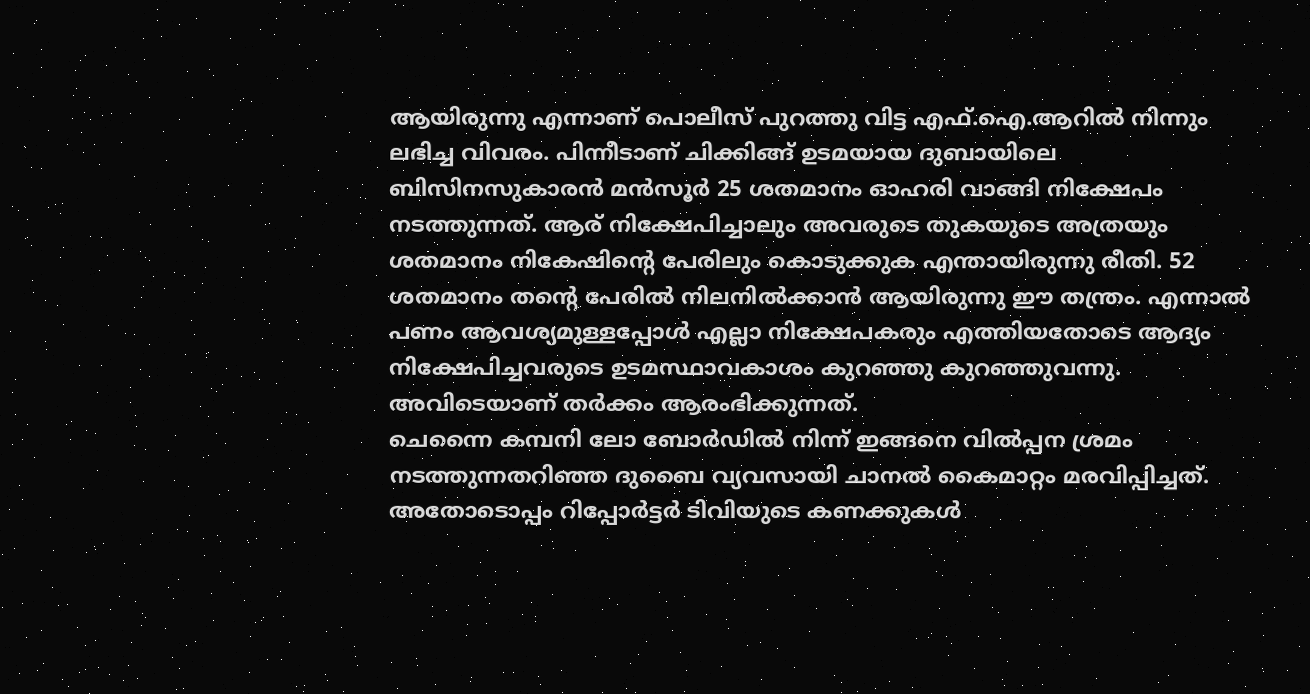ആയിരുന്നു എന്നാണ് പൊലീസ് പുറത്തു വിട്ട എഫ്.ഐ.ആറില്‍ നിന്നും ലഭിച്ച വിവരം. പിന്നീടാണ് ചിക്കിങ്ങ് ഉടമയായ ദുബായിലെ ബിസിനസുകാരന്‍ മന്‍സൂര്‍ 25 ശതമാനം ഓഹരി വാങ്ങി നിക്ഷേപം നടത്തുന്നത്. ആര് നിക്ഷേപിച്ചാലും അവരുടെ തുകയുടെ അത്രയും ശതമാനം നികേഷിന്റെ പേരിലും കൊടുക്കുക എന്തായിരുന്നു രീതി. 52 ശതമാനം തന്റെ പേരില്‍ നിലനില്‍ക്കാന്‍ ആയിരുന്നു ഈ തന്ത്രം. എന്നാല്‍ പണം ആവശ്യമുള്ളപ്പോള്‍ എല്ലാ നിക്ഷേപകരും എത്തിയതോടെ ആദ്യം നിക്ഷേപിച്ചവരുടെ ഉടമസ്ഥാവകാശം കുറഞ്ഞു കുറഞ്ഞുവന്നു. അവിടെയാണ് തര്‍ക്കം ആരംഭിക്കുന്നത്.
ചെന്നൈ കമ്പനി ലോ ബോര്‍ഡില്‍ നിന്ന് ഇങ്ങനെ വില്‍പ്പന ശ്രമം നടത്തുന്നതറിഞ്ഞ ദുബൈ വ്യവസായി ചാനല്‍ കൈമാറ്റം മരവിപ്പിച്ചത്. അതോടൊപ്പം റിപ്പോര്‍ട്ടര്‍ ടിവിയുടെ കണക്കുകള്‍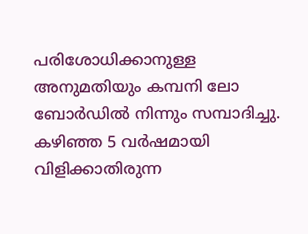പരിശോധിക്കാനുള്ള അനുമതിയും കമ്പനി ലോ ബോര്‍ഡില്‍ നിന്നും സമ്പാദിച്ചു. കഴിഞ്ഞ 5 വര്‍ഷമായി വിളിക്കാതിരുന്ന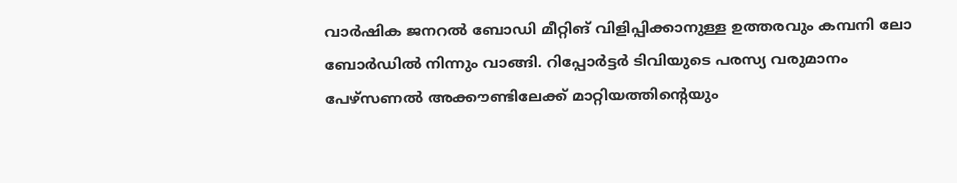വാര്‍ഷിക ജനറല്‍ ബോഡി മീറ്റിങ് വിളിപ്പിക്കാനുള്ള ഉത്തരവും കമ്പനി ലോ ബോര്‍ഡില്‍ നിന്നും വാങ്ങി. റിപ്പോര്‍ട്ടര്‍ ടിവിയുടെ പരസ്യ വരുമാനം പേഴ്‌സണല്‍ അക്കൗണ്ടിലേക്ക് മാറ്റിയത്തിന്റെയും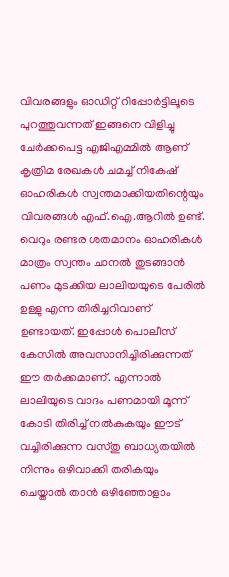വിവരങ്ങളും ഓഡിറ്റ് റിപ്പോര്‍ട്ടിലൂടെ പുറത്തുവന്നത് ഇങ്ങനെ വിളിച്ചു ചേര്‍ക്കപെട്ട എജിഎമ്മില്‍ ആണ് കൃത്രിമ രേഖകള്‍ ചമച്ച് നികേഷ് ഓഹരികള്‍ സ്വന്തമാക്കിയതിന്റെയും വിവരങ്ങള്‍ എഫ്.ഐ.ആറില്‍ ഉണ്ട്.
വെറും രണ്ടര ശതമാനം ഓഹരികള്‍ മാത്രം സ്വന്തം ചാനല്‍ തുടങ്ങാന്‍ പണം മുടക്കിയ ലാലിയയുടെ പേരില്‍ ഉള്ളു എന്ന തിരിച്ചറിവാണ് ഉണ്ടായത്. ഇപ്പോള്‍ പൊലീസ് കേസില്‍ അവസാനിച്ചിരിക്കുന്നത് ഈ തര്‍ക്കമാണ്. എന്നാല്‍ ലാലിയുടെ വാദം പണമായി മൂന്ന് കോടി തിരിച്ച് നല്‍കുകയും ഈട് വച്ചിരിക്കുന്ന വസ്തു ബാധ്യതയില്‍ നിന്നും ഒഴിവാക്കി തരികയും ചെയ്താല്‍ താന്‍ ഒഴിഞ്ഞോളാം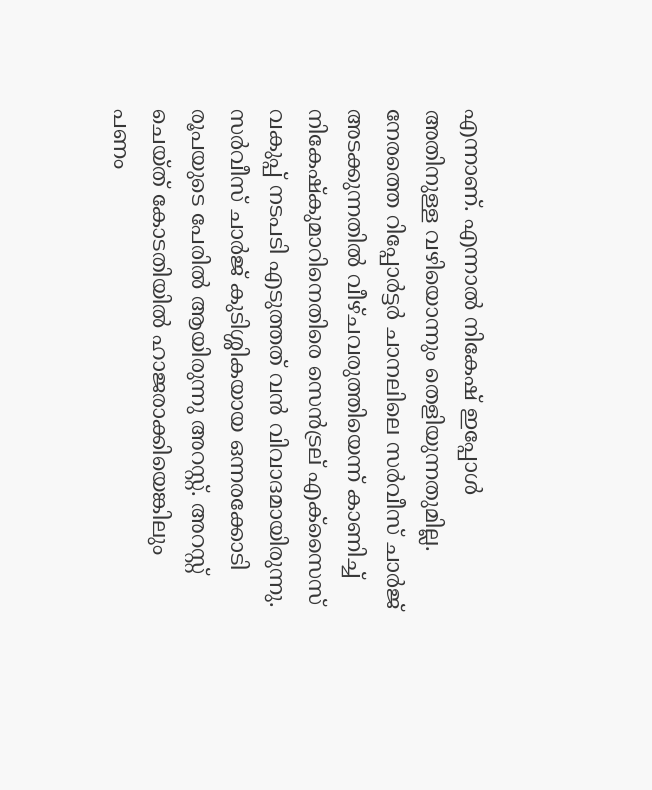എന്നാണ്. എന്നാല്‍ നികേഷ് ഇപ്പോള്‍ അതിനുള്ള വഴിയൊന്നും തെളിയുന്നതുമില്ല.
നേരത്തെ റിപ്പോര്‍ട്ടര്‍ ചാനലിലെ സര്‍വീസ് ചാര്‍ജ് അടക്കുന്നതില്‍ വീഴ്ചവരുത്തിയെന്ന് കാണിച്ച് നികേഷ്‌കുമാറിനെതിരെ സെന്‍ട്രല് എക്‌സൈസ് വകുപ്പ് നടപടി എടുത്തത് വന്‍ വിവാദമായിരുന്നു. സര്‍വീസ് ചാര്‍ജ് കുടിശ്ശികയായ ഒന്നരക്കോടി രൂപയുടെ പേരില്‍ ആയിരുന്നു അറസ്റ്റ്. അറസ്റ്റ് ചെയ്ത് കോടതിയില്‍ ഹാജരാക്കിയെങ്കിലും പണം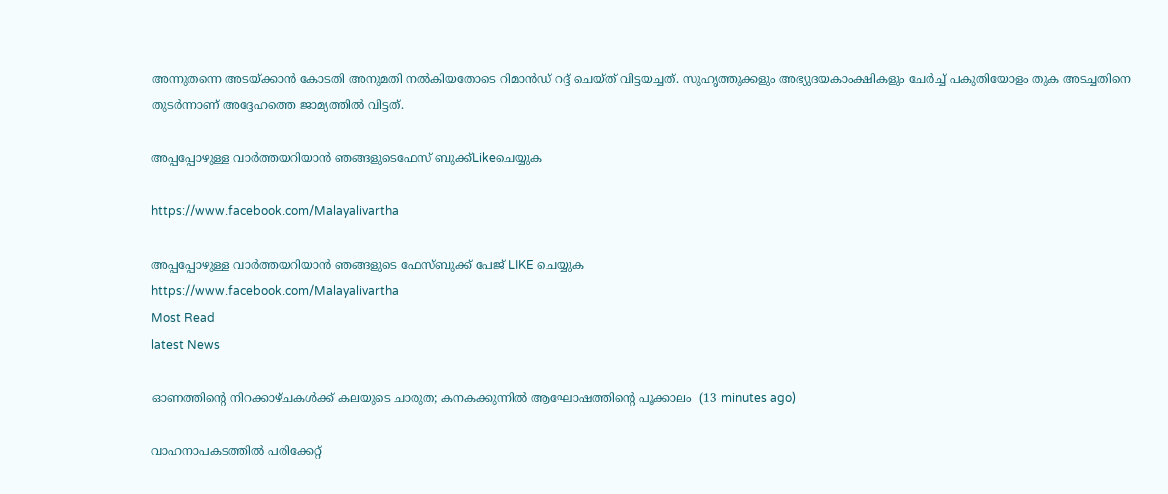അന്നുതന്നെ അടയ്ക്കാന്‍ കോടതി അനുമതി നല്‍കിയതോടെ റിമാന്‍ഡ് റദ്ദ് ചെയ്ത് വിട്ടയച്ചത്. സുഹൃത്തുക്കളും അഭ്യുദയകാംക്ഷികളും ചേര്‍ച്ച് പകുതിയോളം തുക അടച്ചതിനെ തുടര്‍ന്നാണ് അദ്ദേഹത്തെ ജാമ്യത്തില്‍ വിട്ടത്.

അപ്പപ്പോഴുള്ള വാര്‍ത്തയറിയാന്‍ ഞങ്ങളുടെഫേസ്‌ ബുക്ക്‌Likeചെയ്യുക

https://www.facebook.com/Malayalivartha

അപ്പപ്പോഴുള്ള വാര്‍ത്തയറിയാന്‍ ഞങ്ങളുടെ ഫേസ്‌ബുക്ക്‌ പേജ് LIKE ചെയ്യുക
https://www.facebook.com/Malayalivartha
Most Read
latest News

ഓണത്തിന്‍റെ നിറക്കാഴ്ചകള്‍ക്ക് കലയുടെ ചാരുത; കനകക്കുന്നില്‍ ആഘോഷത്തിന്‍റെ പൂക്കാലം  (13 minutes ago)

വാഹനാപകടത്തിൽ പരിക്കേറ്റ്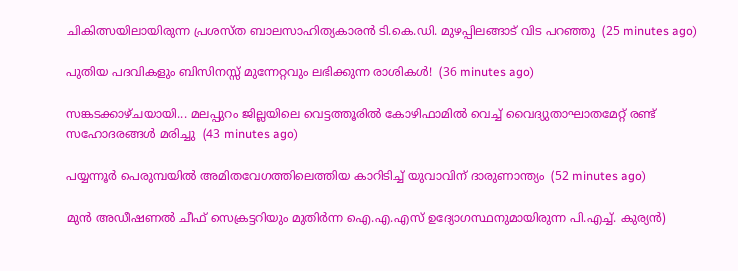ചികിത്സയിലായിരുന്ന പ്രശസ്‌ത ബാലസാഹിത്യകാരൻ ടി.കെ.ഡി. മുഴപ്പിലങ്ങാട് വിട പറഞ്ഞു  (25 minutes ago)

പുതിയ പദവികളും ബിസിനസ്സ് മുന്നേറ്റവും ലഭിക്കുന്ന രാശികൾ!  (36 minutes ago)

സങ്കടക്കാഴ്ചയായി... മലപ്പുറം ജില്ലയിലെ വെട്ടത്തൂരിൽ കോഴിഫാമിൽ വെച്ച് വൈദ്യുതാഘാതമേറ്റ് രണ്ട് സഹോദരങ്ങൾ മരിച്ചു  (43 minutes ago)

പയ്യന്നൂർ പെരുമ്പയിൽ അമിതവേഗത്തിലെത്തിയ കാറിടിച്ച് യുവാവിന് ദാരുണാന്ത്യം  (52 minutes ago)

മുൻ അഡീഷണൽ ചീഫ് സെക്രട്ടറിയും മുതിർന്ന ഐ.എ.എസ് ഉദ്യോഗസ്ഥനുമായിരുന്ന പി.എച്ച്. കുര്യൻ)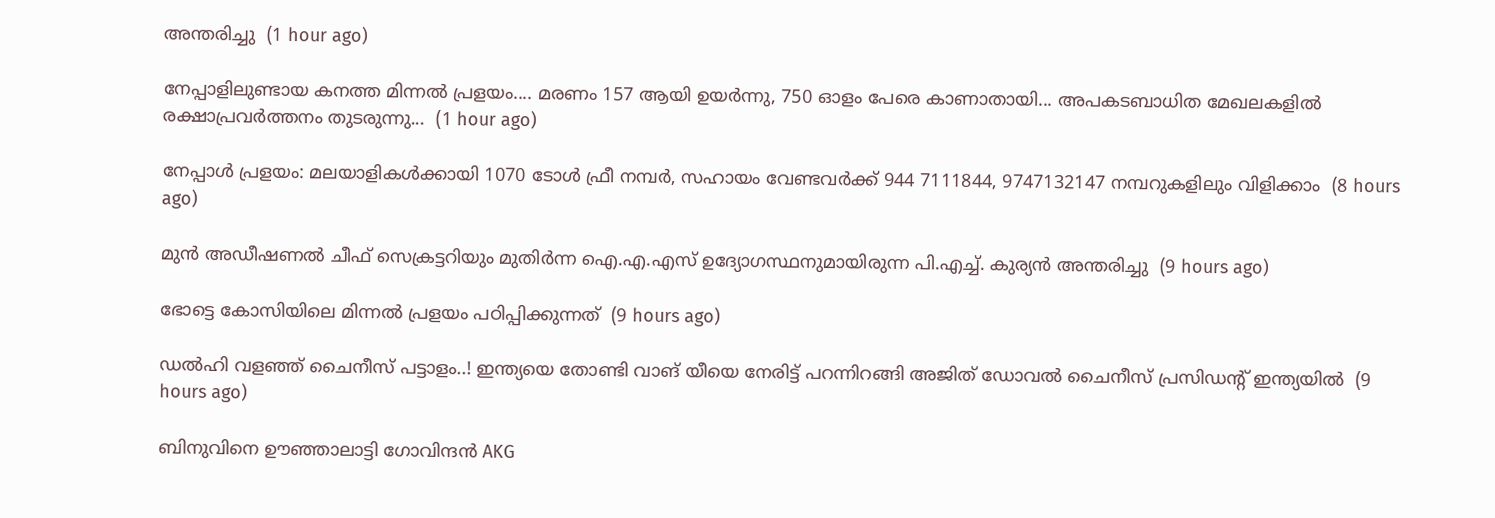അന്തരിച്ചു  (1 hour ago)

നേപ്പാളിലുണ്ടായ കനത്ത മിന്നൽ പ്രളയം.... മരണം 157 ആയി ഉയര്‍ന്നു, 750 ഓളം പേരെ കാണാതായി... അപകടബാധിത മേഖലകളില്‍ രക്ഷാപ്രവര്‍ത്തനം തുടരുന്നു...  (1 hour ago)

നേപ്പാൾ പ്രളയം: മലയാളികൾക്കായി 1070 ടോൾ ഫ്രീ നമ്പർ, സഹായം വേണ്ടവർക്ക് 944 7111844, 9747132147 നമ്പറുകളിലും വിളിക്കാം  (8 hours ago)

മുൻ അഡീഷണൽ ചീഫ് സെക്രട്ടറിയും മുതിർന്ന ഐ.എ.എസ് ഉദ്യോഗസ്ഥനുമായിരുന്ന പി.എച്ച്. കുര്യൻ അന്തരിച്ചു  (9 hours ago)

ഭോട്ടെ കോസിയിലെ മിന്നല്‍ പ്രളയം പഠിപ്പിക്കുന്നത്  (9 hours ago)

ഡൽഹി വളഞ്ഞ് ചൈനീസ് പട്ടാളം..! ഇന്ത്യയെ തോണ്ടി വാങ് യീയെ നേരിട്ട് പറന്നിറങ്ങി അജിത് ഡോവൽ ചൈനീസ് പ്രസിഡന്റ് ഇന്ത്യയിൽ  (9 hours ago)

ബിനുവിനെ ഊഞ്ഞാലാട്ടി ഗോവിന്ദൻ AKG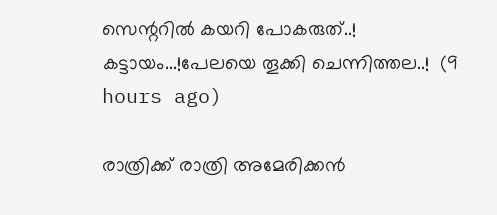സെന്ററിൽ കയറി പോകരുത്..! കട്ടായം...!പേലയെ തൂക്കി ചെന്നിത്തല..!  (9 hours ago)

രാത്രിക്ക് രാത്രി അമേരിക്കൻ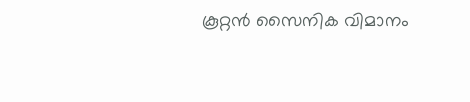കൂറ്റൻ സൈനിക വിമാനം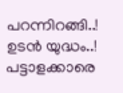പറന്നിറങ്ങി..! ഉടൻ യുദ്ധം..! പട്ടാളക്കാരെ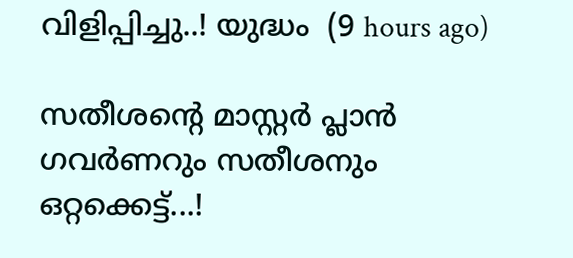വിളിപ്പിച്ചു..! യുദ്ധം  (9 hours ago)

സതീശന്റെ മാസ്റ്റർ പ്ലാൻ ഗവർണറും സതീശനും ഒറ്റക്കെട്ട്...!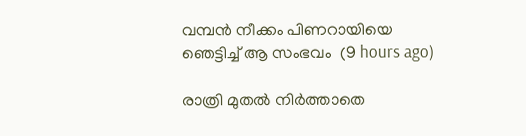വമ്പൻ നീക്കം പിണറായിയെ ഞെട്ടിച്ച് ആ സംഭവം  (9 hours ago)

രാത്രി മുതൽ നിർത്താതെ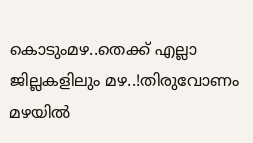കൊടുംമഴ..തെക്ക് എല്ലാ ജില്ലകളിലും മഴ..!തിരുവോണം മഴയിൽ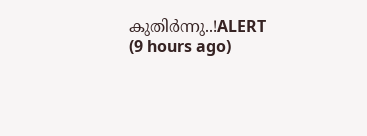കുതിർന്നു..!ALERT  (9 hours ago)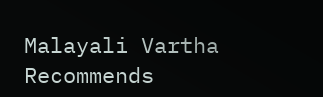Malayali Vartha Recommends